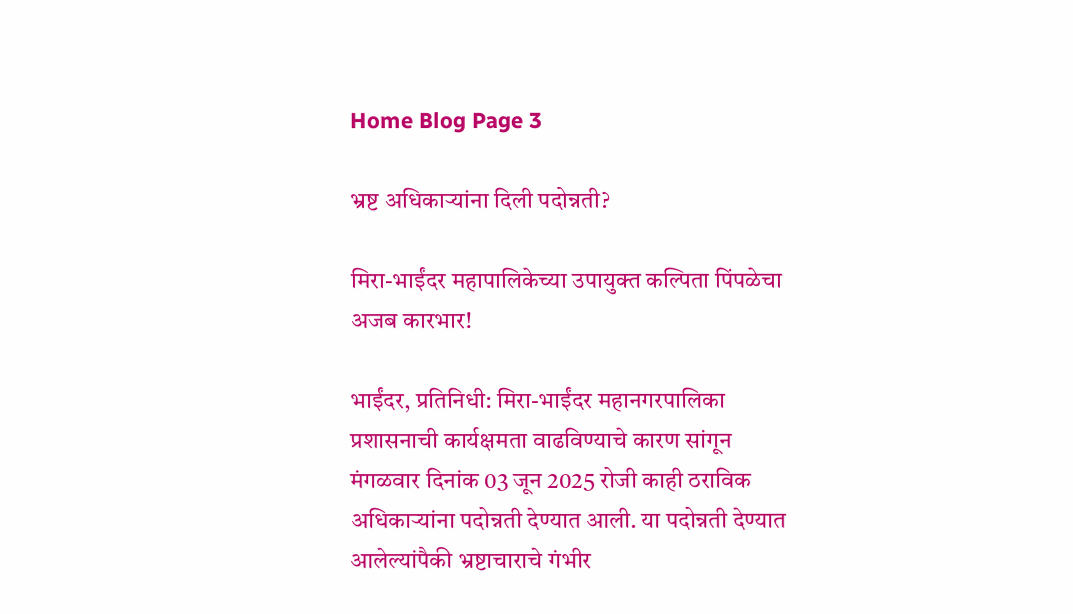Home Blog Page 3

भ्रष्ट अधिकाऱ्यांना दिली पदोन्नती?

मिरा-भाईंदर महापालिकेच्या उपायुक्त कल्पिता पिंपळेचा अजब कारभार!

भाईंदर, प्रतिनिधी: मिरा-भाईंदर महानगरपालिका प्रशासनाची कार्यक्षमता वाढविण्याचे कारण सांगून मंगळवार दिनांक 03 जून 2025 रोजी काही ठराविक अधिकाऱ्यांना पदोन्नती देण्यात आली. या पदोन्नती देण्यात आलेल्यांपैकी भ्रष्टाचाराचे गंभीर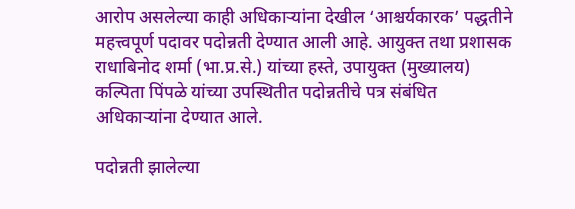आरोप असलेल्या काही अधिकाऱ्यांना देखील ‘आश्चर्यकारक’ पद्धतीने महत्त्वपूर्ण पदावर पदोन्नती देण्यात आली आहे. आयुक्त तथा प्रशासक राधाबिनोद शर्मा (भा.प्र.से.) यांच्या हस्ते, उपायुक्त (मुख्यालय) कल्पिता पिंपळे यांच्या उपस्थितीत पदोन्नतीचे पत्र संबंधित अधिकाऱ्यांना देण्यात आले.

पदोन्नती झालेल्या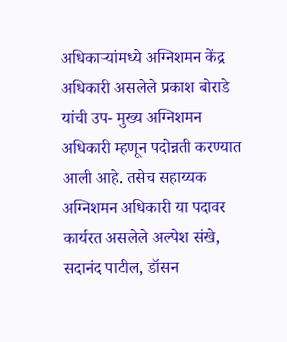अधिकाऱ्यांमध्ये अग्निशमन केंद्र अधिकारी असलेले प्रकाश बोराडे यांची उप- मुख्य अग्निशमन अधिकारी म्हणून पदोन्नती करण्यात आली आहे. तसेच सहाय्यक अग्निशमन अधिकारी या पदावर कार्यरत असलेले अल्पेश संखे, सदानंद पाटील, डॉसन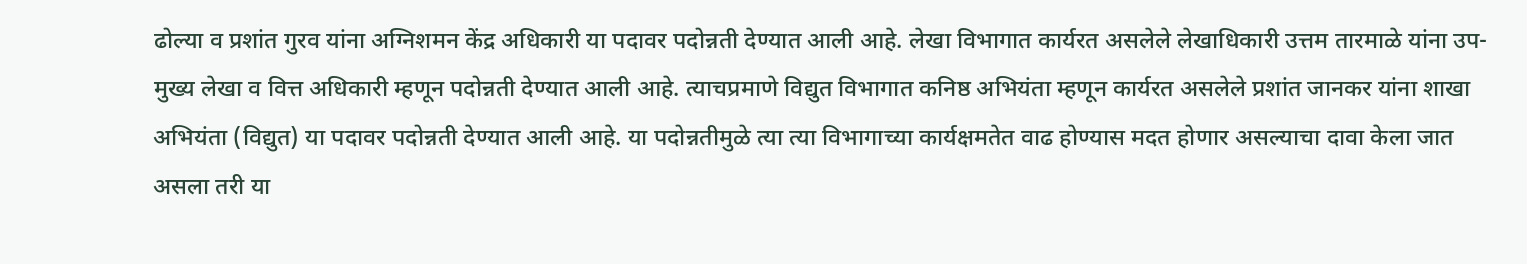ढोल्या व प्रशांत गुरव यांना अग्निशमन केंद्र अधिकारी या पदावर पदोन्नती देण्यात आली आहे. लेखा विभागात कार्यरत असलेले लेखाधिकारी उत्तम तारमाळे यांना उप- मुख्य लेखा व वित्त अधिकारी म्हणून पदोन्नती देण्यात आली आहे. त्याचप्रमाणे विद्युत विभागात कनिष्ठ अभियंता म्हणून कार्यरत असलेले प्रशांत जानकर यांना शाखा अभियंता (विद्युत) या पदावर पदोन्नती देण्यात आली आहे. या पदोन्नतीमुळे त्या त्या विभागाच्या कार्यक्षमतेत वाढ होण्यास मदत होणार असल्याचा दावा केला जात असला तरी या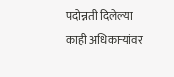पदोन्नती दिलेल्या काही अधिकाऱ्यांवर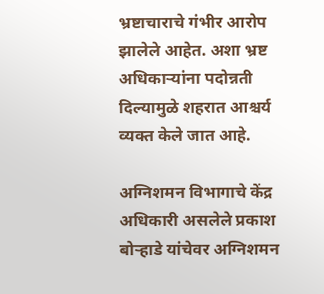भ्रष्टाचाराचे गंभीर आरोप झालेले आहेत. अशा भ्रष्ट अधिकाऱ्यांना पदोन्नती दिल्यामुळे शहरात आश्चर्य व्यक्त केले जात आहे.

अग्निशमन विभागाचे केंद्र अधिकारी असलेले प्रकाश बोऱ्हाडे यांचेवर अग्निशमन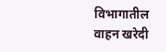विभागातील वाहन खरेदी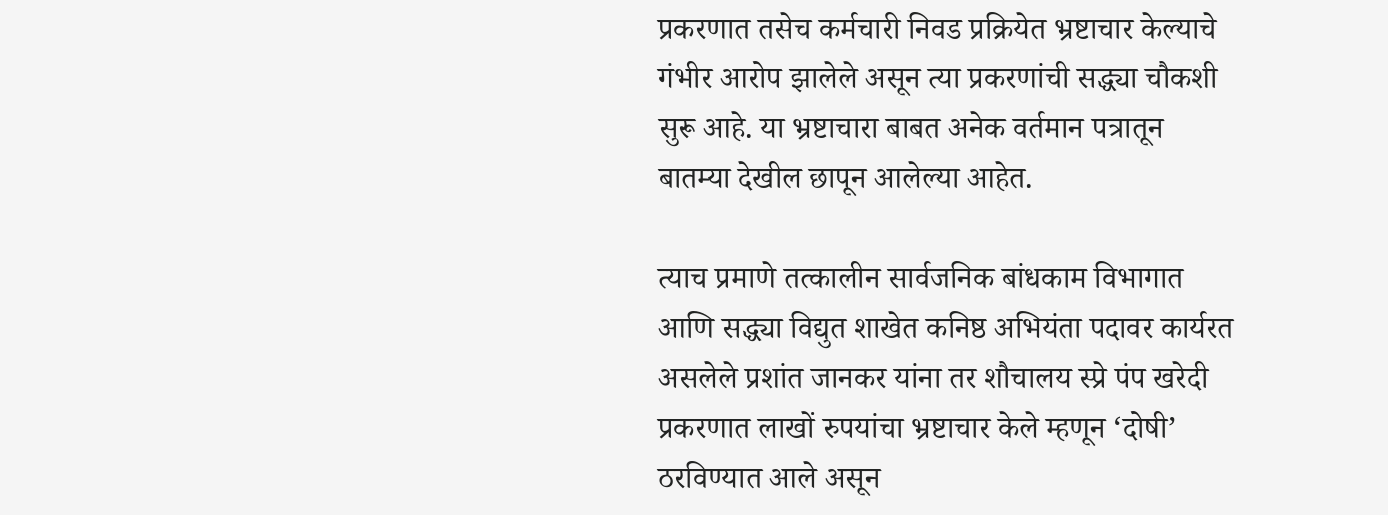प्रकरणात तसेच कर्मचारी निवड प्रक्रियेत भ्रष्टाचार केल्याचे गंभीर आरोप झालेले असून त्या प्रकरणांची सद्ध्या चौकशी सुरू आहे. या भ्रष्टाचारा बाबत अनेक वर्तमान पत्रातून बातम्या देखील छापून आलेल्या आहेत.

त्याच प्रमाणे तत्कालीन सार्वजनिक बांधकाम विभागात आणि सद्ध्या विद्युत शाखेत कनिष्ठ अभियंता पदावर कार्यरत असलेले प्रशांत जानकर यांना तर शौचालय स्प्रे पंप खरेदी प्रकरणात लाखों रुपयांचा भ्रष्टाचार केले म्हणून ‘दोषी’ ठरविण्यात आले असून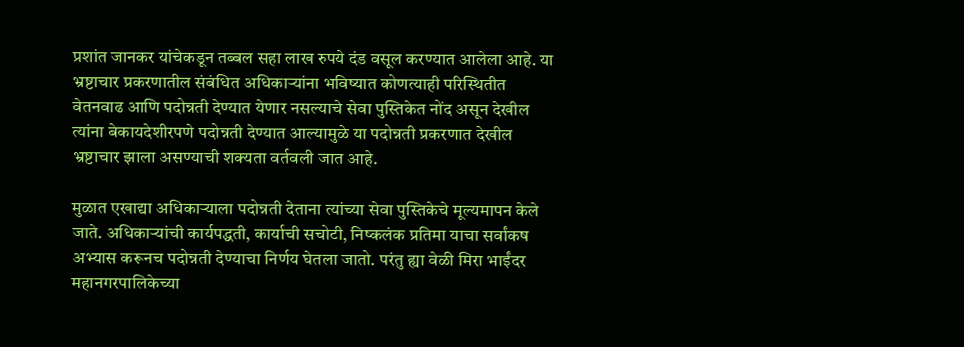प्रशांत जानकर यांचेकडून तब्बल सहा लाख रुपये दंड वसूल करण्यात आलेला आहे. या भ्रष्टाचार प्रकरणातील संबंधित अधिकाऱ्यांना भविष्यात कोणत्याही परिस्थितीत वेतनवाढ आणि पदोन्नती देण्यात येणार नसल्याचे सेवा पुस्तिकेत नोंद असून देखील त्यांना बेकायदेशीरपणे पदोन्नती देण्यात आल्यामुळे या पदोन्नती प्रकरणात देखील भ्रष्टाचार झाला असण्याची शक्यता वर्तवली जात आहे.

मुळात एखाद्या अधिकाऱ्याला पदोन्नती देताना त्यांच्या सेवा पुस्तिकेचे मूल्यमापन केले जाते. अधिकाऱ्यांची कार्यपद्धती, कार्याची सचोटी, निष्कलंक प्रतिमा याचा सर्वांकष अभ्यास करूनच पदोन्नती देण्याचा निर्णय घेतला जातो. परंतु ह्या वेळी मिरा भाईंदर महानगरपालिकेच्या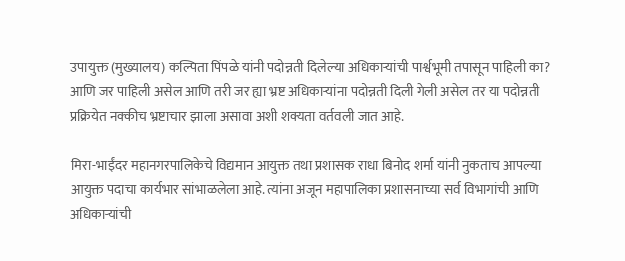उपायुक्त (मुख्यालय) कल्पिता पिंपळे यांनी पदोन्नती दिलेल्या अधिकाऱ्यांची पार्श्वभूमी तपासून पाहिली का? आणि जर पाहिली असेल आणि तरी जर ह्या भ्रष्ट अधिकाऱ्यांना पदोन्नती दिली गेली असेल तर या पदोन्नती प्रक्रियेत नक्कीच भ्रष्टाचार झाला असावा अशी शक्यता वर्तवली जात आहे.

मिरा-भाईंदर महानगरपालिकेचे विद्यमान आयुक्त तथा प्रशासक राधा बिनोद शर्मा यांनी नुकताच आपल्या आयुक्त पदाचा कार्यभार सांभाळलेला आहे. त्यांना अजून महापालिका प्रशासनाच्या सर्व विभागांची आणि अधिकाऱ्यांची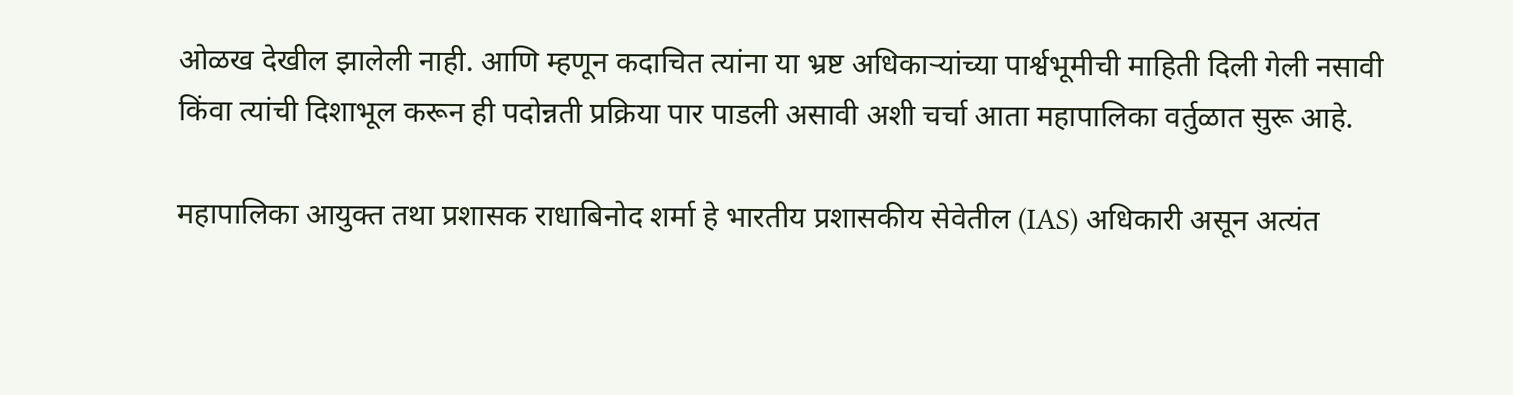ओळख देखील झालेली नाही. आणि म्हणून कदाचित त्यांना या भ्रष्ट अधिकाऱ्यांच्या पार्श्वभूमीची माहिती दिली गेली नसावी किंवा त्यांची दिशाभूल करून ही पदोन्नती प्रक्रिया पार पाडली असावी अशी चर्चा आता महापालिका वर्तुळात सुरू आहे.

महापालिका आयुक्त तथा प्रशासक राधाबिनोद शर्मा हे भारतीय प्रशासकीय सेवेतील (IAS) अधिकारी असून अत्यंत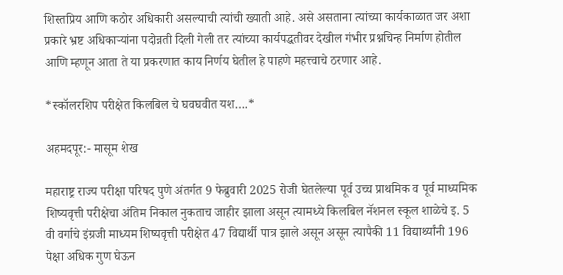शिस्तप्रिय आणि कठोर अधिकारी असल्याची त्यांची ख्याती आहे. असे असताना त्यांच्या कार्यकाळात जर अशा प्रकारे भ्रष्ट अधिकाऱ्यांना पदोन्नती दिली गेली तर त्यांच्या कार्यपद्धतीवर देखील गंभीर प्रश्नचिन्ह निर्माण होतील आणि म्हणून आता ते या प्रकरणात काय निर्णय घेतील हे पाहणे महत्त्वाचे ठरणार आहे.

*स्कॉलरशिप परीक्षेत किलबिल चे घवघवीत यश….*

अहमदपूर:- मासूम शेख

महाराष्ट्र राज्य परीक्षा परिषद पुणे अंतर्गत 9 फेब्रुवारी 2025 रोजी घेतलेल्या पूर्व उच्च प्राथमिक व पूर्व माध्यमिक शिष्यवृत्ती परीक्षेचा अंतिम निकाल नुकताच जाहीर झाला असून त्यामध्ये किलबिल नॅशनल स्कूल शाळेचे इ. 5 वी वर्गाचे इंग्रजी माध्यम शिष्यवृत्ती परीक्षेत 47 विद्यार्थी पात्र झाले असून असून त्यापैकी 11 विद्यार्थ्यांनी 196 पेक्षा अधिक गुण घेऊन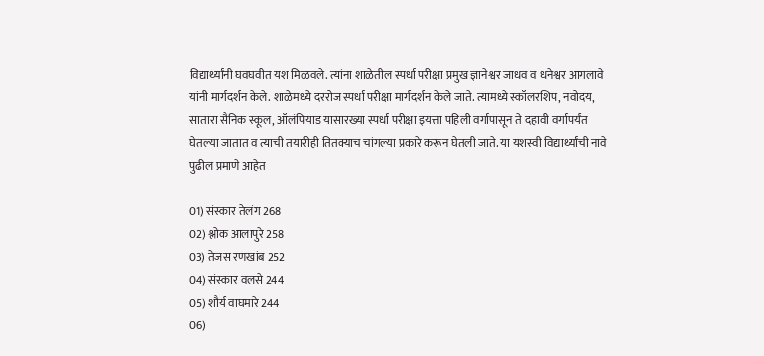विद्यार्थ्यांनी घवघवीत यश मिळवले. त्यांना शाळेतील स्पर्धा परीक्षा प्रमुख ज्ञानेश्वर जाधव व धनेश्वर आगलावे यांनी मार्गदर्शन केले. शाळेमध्ये दररोज स्पर्धा परीक्षा मार्गदर्शन केले जाते. त्यामध्ये स्कॉलरशिप, नवोदय, सातारा सैनिक स्कूल, ऑलंपियाड यासारख्या स्पर्धा परीक्षा इयत्ता पहिली वर्गापासून ते दहावी वर्गापर्यंत घेतल्या जातात व त्याची तयारीही तितक्याच चांगल्या प्रकारे करून घेतली जाते. या यशस्वी विद्यार्थ्यांची नावे पुढील प्रमाणे आहेत

01) संस्कार तेलंग 268
02) श्लोक आलापुरे 258
03) तेजस रणखांब 252
04) संस्कार वलसे 244
05) शौर्य वाघमारे 244
06)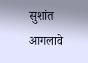सुशांत आगलावे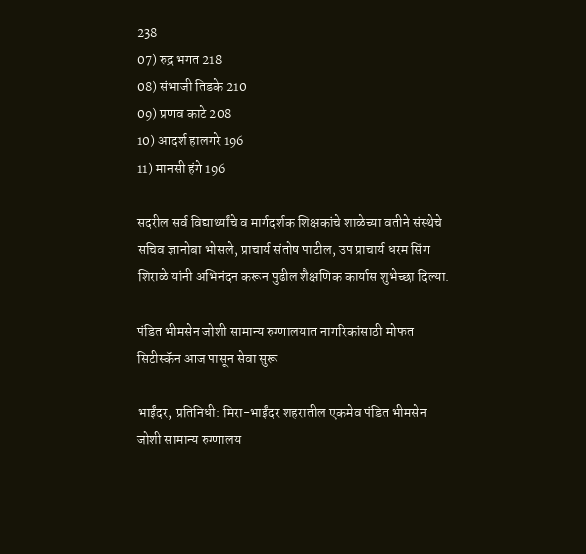238
07) रुद्र भगत 218
08) संभाजी तिडके 210
09) प्रणव काटे 208
10) आदर्श हालगरे 196
11) मानसी हंगे 196

सदरील सर्व विद्यार्थ्यांचे व मार्गदर्शक शिक्षकांचे शाळेच्या वतीने संस्थेचे सचिव ज्ञानोबा भोसले, प्राचार्य संतोष पाटील, उप प्राचार्य धरम सिंग शिराळे यांनी अभिनंदन करून पुढील शैक्षणिक कार्यास शुभेच्छा दिल्या.

पंडित भीमसेन जोशी सामान्य रुग्णालयात नागरिकांसाठी मोफत सिटीस्कॅन आज पासून सेवा सुरू

भाईंदर, प्रतिनिधी: मिरा-भाईंदर शहरातील एकमेव पंडित भीमसेन जोशी सामान्य रुग्णालय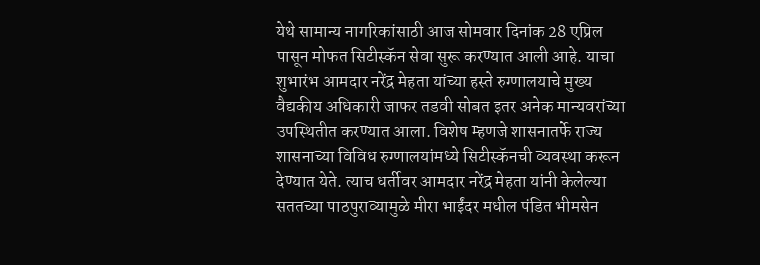येथे सामान्य नागरिकांसाठी आज सोमवार दिनांक 28 एप्रिल पासून मोफत सिटीस्कॅन सेवा सुरू करण्यात आली आहे. याचा शुभारंभ आमदार नरेंद्र मेहता यांच्या हस्ते रुग्णालयाचे मुख्य वैद्यकीय अधिकारी जाफर तडवी सोबत इतर अनेक मान्यवरांच्या उपस्थितीत करण्यात आला. विशेष म्हणजे शासनातर्फे राज्य शासनाच्या विविध रुग्णालयांमध्ये सिटीस्कॅनची व्यवस्था करून देण्यात येते. त्याच धर्तीवर आमदार नरेंद्र मेहता यांनी केलेल्या सततच्या पाठपुराव्यामुळे मीरा भाईंदर मधील पंडित भीमसेन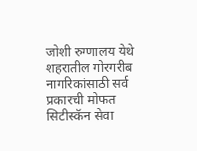जोशी रुग्णालय येथे शहरातील गोरगरीब नागरिकांसाठी सर्व प्रकारची मोफत सिटीस्कॅन सेवा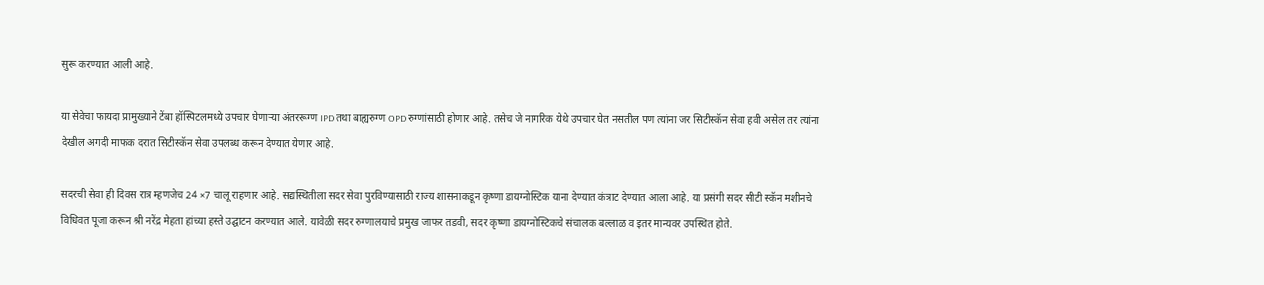सुरू करण्यात आली आहे.

या सेवेचा फायदा प्रामुख्याने टेंबा हॉस्पिटलमध्ये उपचार घेणाऱ्या अंतररूग्ण IPD तथा बाह्यरुग्ण OPD रुग्णांसाठी होणार आहे. तसेच जे नागरिक येथे उपचार घेत नसतील पण त्यांना जर सिटीस्कॅन सेवा हवी असेल तर त्यांना देखील अगदी माफक दरात सिटीस्कॅन सेवा उपलब्ध करून देण्यात येणार आहे.

सदरची सेवा ही दिवस रात्र म्हणजेच 24 ×7 चालू राहणार आहे. सद्यस्थितीला सदर सेवा पुरविण्यासाठी राज्य शासनाकडून कृष्णा डायग्नोस्टिक याना देण्यात कंत्राट देण्यात आला आहे. या प्रसंगी सदर सीटी स्कॅन मशीनचे विधिवत पूजा करून श्री नरेंद्र मेहता हांच्या हस्ते उद्घाटन करण्यात आले. यावेळी सदर रुग्णालयाचे प्रमुख जाफर तडवी, सदर कृष्णा डायग्नोस्टिकचे संचालक बल्लाळ व इतर मान्यवर उपस्थित होते.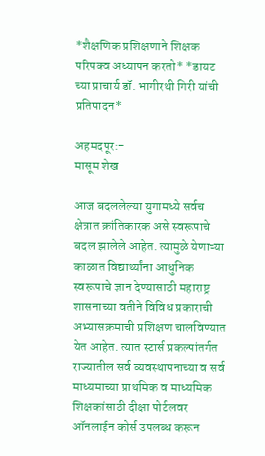*शैक्षणिक प्रशिक्षणाने शिक्षक परिपक्व अध्यापन करतो* *डायट च्या प्राचार्य डॉ. भागीरथी गिरी यांची प्रतिपादन*

अहमदपूर:-
मासूम शेख

आज बदललेल्या युगामध्ये सर्वच क्षेत्रात क्रांतिकारक असे स्वरूपाचे बदल झालेले आहेत. त्यामुळे येणाऱ्या काळात विद्यार्थ्यांना आधुनिक स्वरूपाचे ज्ञान देण्यासाठी महाराष्ट्र शासनाच्या वतीने विविध प्रकाराची अभ्यासक्रमाची प्रशिक्षण चालविण्यात येत आहेत. त्यात स्टार्स प्रकल्पांतर्गत राज्यातील सर्व व्यवस्थापनाच्या व सर्व माध्यमाच्या प्राथमिक व माध्यमिक शिक्षकांसाठी दीक्षा पोर्टलवर ऑनलाईन कोर्स उपलब्ध करून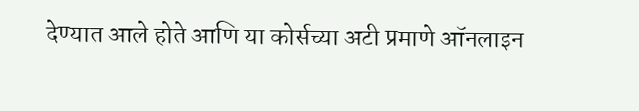देण्यात आले होते आणि या कोर्सच्या अटी प्रमाणे ऑनलाइन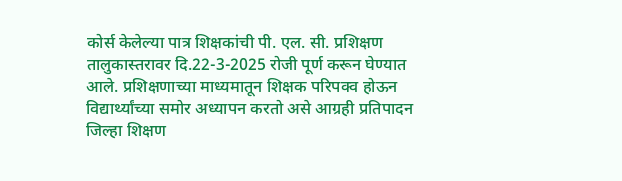कोर्स केलेल्या पात्र शिक्षकांची पी. एल. सी. प्रशिक्षण तालुकास्तरावर दि.22-3-2025 रोजी पूर्ण करून घेण्यात आले. प्रशिक्षणाच्या माध्यमातून शिक्षक परिपक्व होऊन विद्यार्थ्यांच्या समोर अध्यापन करतो असे आग्रही प्रतिपादन जिल्हा शिक्षण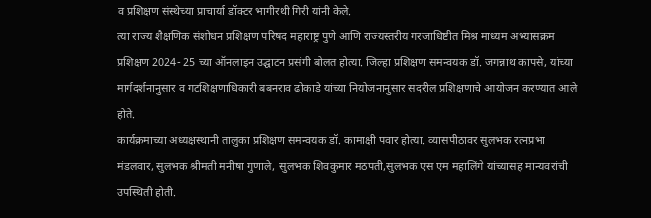व प्रशिक्षण संस्थेच्या प्राचार्या डॉक्टर भागीरथी गिरी यांनी केले.
त्या राज्य शैक्षणिक संशोधन प्रशिक्षण परिषद महाराष्ट्र पुणे आणि राज्यस्तरीय गरजाधिष्टीत मिश्र माध्यम अभ्यासक्रम प्रशिक्षण 2024- 25 च्या ऑनलाइन उद्घाटन प्रसंगी बोलत होत्या. जिल्हा प्रशिक्षण समन्वयक डॉ. जगन्नाथ कापसे, यांच्या मार्गदर्शनानुसार व गटशिक्षणाधिकारी बबनराव ढोकाडे यांच्या नियोजनानुसार सदरील प्रशिक्षणाचे आयोजन करण्यात आले होते.
कार्यक्रमाच्या अध्यक्षस्थानी तालुका प्रशिक्षण समन्वयक डॉ. कामाक्षी पवार होत्या. व्यासपीठावर सुलभक रत्नप्रभा मंडलवार, सुलभक श्रीमती मनीषा गुणाले, सुलभक शिवकुमार मठपती,सुलभक एस एम महालिंगे यांच्यासह मान्यवरांची उपस्थिती होती.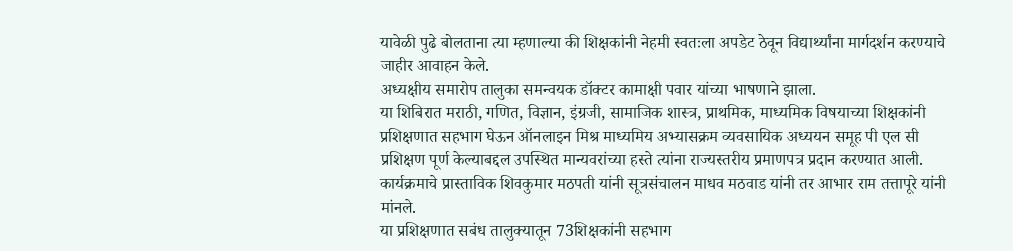यावेळी पुढे बोलताना त्या म्हणाल्या की शिक्षकांनी नेहमी स्वतःला अपडेट ठेवून विद्यार्थ्यांना मार्गदर्शन करण्याचे जाहीर आवाहन केले.
अध्यक्षीय समारोप तालुका समन्वयक डॉक्टर कामाक्षी पवार यांच्या भाषणाने झाला.
या शिबिरात मराठी, गणित, विज्ञान, इंग्रजी, सामाजिक शास्त्र, प्राथमिक, माध्यमिक विषयाच्या शिक्षकांनी प्रशिक्षणात सहभाग घेऊन ऑनलाइन मिश्र माध्यमिय अभ्यासक्रम व्यवसायिक अध्ययन समूह पी एल सी प्रशिक्षण पूर्ण केल्याबद्दल उपस्थित मान्यवरांच्या हस्ते त्यांना राज्यस्तरीय प्रमाणपत्र प्रदान करण्यात आली.
कार्यक्रमाचे प्रास्ताविक शिवकुमार मठपती यांनी सूत्रसंचालन माधव मठवाड यांनी तर आभार राम तत्तापूरे यांनी मांनले.
या प्रशिक्षणात सबंध तालुक्यातून 73शिक्षकांनी सहभाग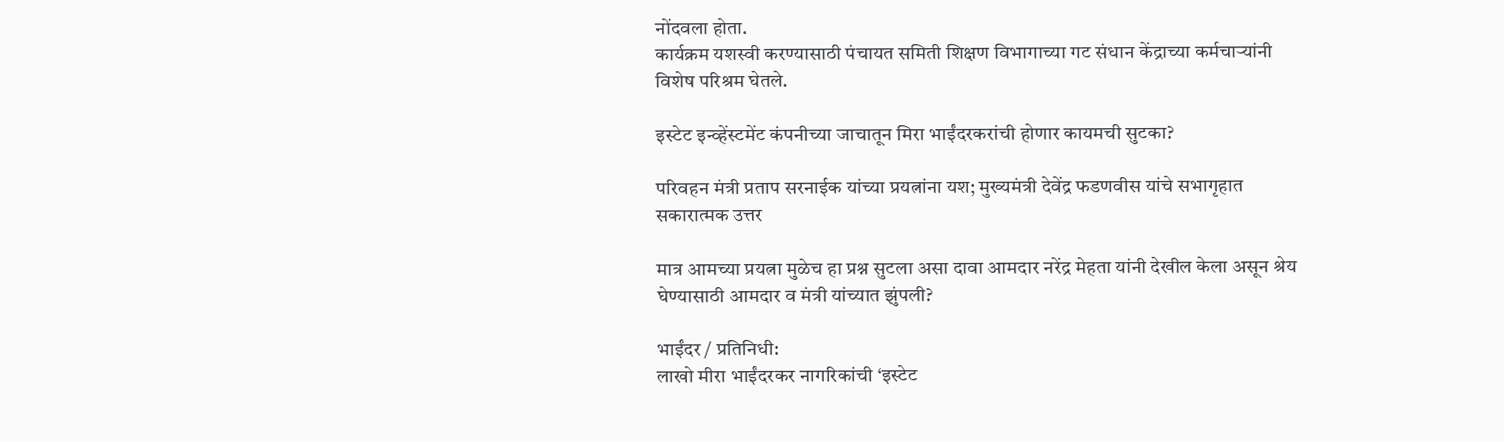नोंदवला होता.
कार्यक्रम यशस्वी करण्यासाठी पंचायत समिती शिक्षण विभागाच्या गट संधान केंद्राच्या कर्मचाऱ्यांनी विशेष परिश्रम घेतले.

इस्टेट इन्व्हेंस्टमेंट कंपनीच्या जाचातून मिरा भाईंदरकरांची होणार कायमची सुटका?

परिवहन मंत्री प्रताप सरनाईक यांच्या प्रयत्नांना यश; मुख्यमंत्री देवेंद्र फडणवीस यांचे सभागृहात सकारात्मक उत्तर

मात्र आमच्या प्रयत्ना मुळेच हा प्रश्न सुटला असा दावा आमदार नरेंद्र मेहता यांनी देखील केला असून श्रेय घेण्यासाठी आमदार व मंत्री यांच्यात झुंपली?

भाईंदर / प्रतिनिधी:
लाखो मीरा भाईंदरकर नागरिकांची ‘इस्टेट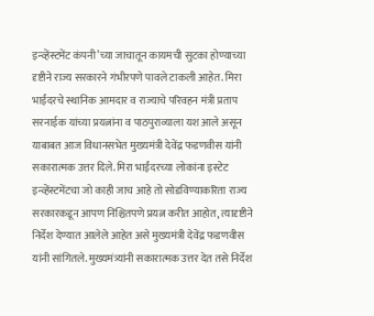इन्व्हेंस्टमेंट कंपनी’च्या जाचातून कायमची सुटका होण्याच्या दृष्टीने राज्य सरकारने गंभीरपणे पावले टाकली आहेत. मिरा भाईंदरचे स्थानिक आमदार व राज्याचे परिवहन मंत्री प्रताप सरनाईक यांच्या प्रयत्नांना व पाठपुराव्याला यश आले असून याबाबत आज विधानसभेत मुख्यमंत्री देवेंद्र फडणवीस यांनी सकारात्मक उत्तर दिले. मिरा भाईंदरच्या लोकांना इस्टेट इन्व्हेंस्टमेंटचा जो काही जाच आहे तो सोडविण्याकरिता राज्य सरकारकडून आपण निश्चितपणे प्रयत्न करीत आहोत, त्यादृष्टीने निर्देश देण्यात आलेले आहेत असे मुख्यमंत्री देवेंद्र फडणवीस यांनी सांगितले. मुख्यमंत्र्यांनी सकारात्मक उत्तर देत तसे निर्देश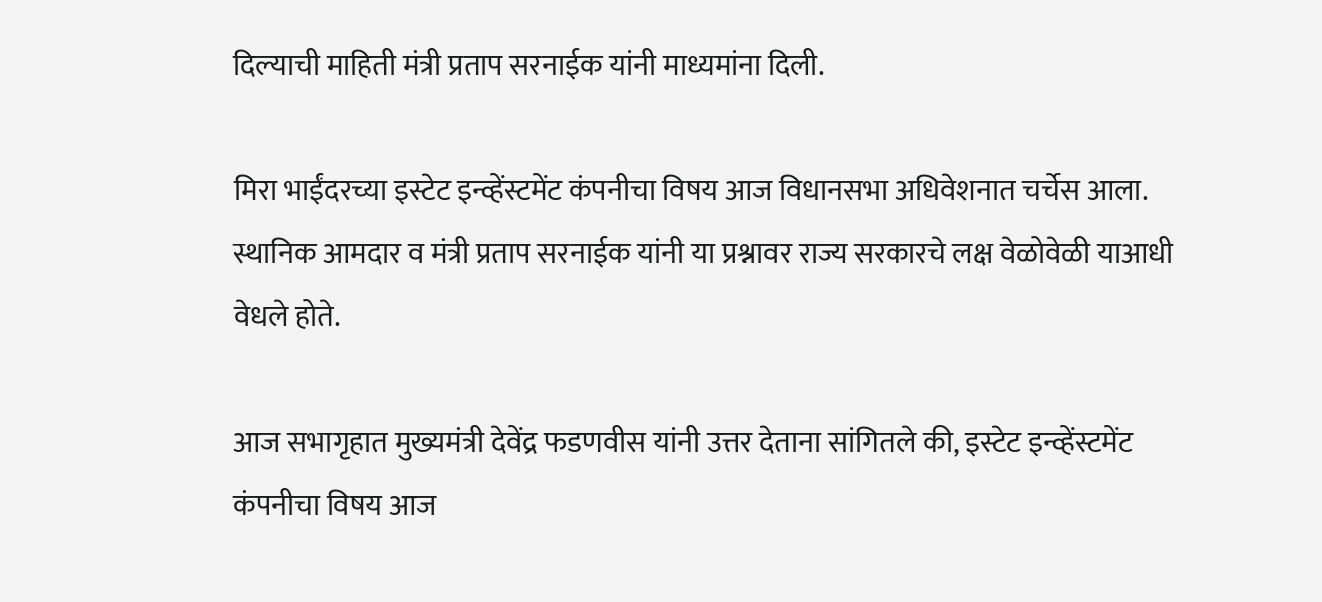दिल्याची माहिती मंत्री प्रताप सरनाईक यांनी माध्यमांना दिली.

मिरा भाईंदरच्या इस्टेट इन्व्हेंस्टमेंट कंपनीचा विषय आज विधानसभा अधिवेशनात चर्चेस आला. स्थानिक आमदार व मंत्री प्रताप सरनाईक यांनी या प्रश्नावर राज्य सरकारचे लक्ष वेळोवेळी याआधी वेधले होते.

आज सभागृहात मुख्यमंत्री देवेंद्र फडणवीस यांनी उत्तर देताना सांगितले की, इस्टेट इन्व्हेंस्टमेंट कंपनीचा विषय आज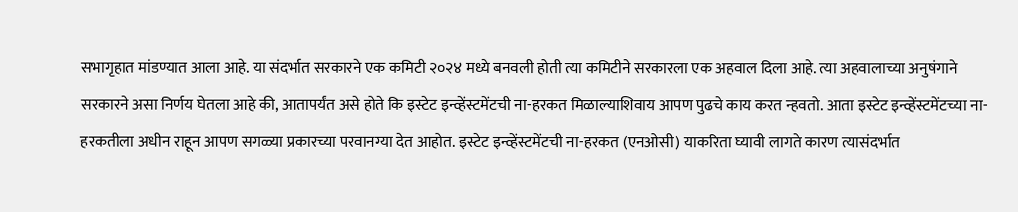सभागृहात मांडण्यात आला आहे. या संदर्भात सरकारने एक कमिटी २०२४ मध्ये बनवली होती त्या कमिटीने सरकारला एक अहवाल दिला आहे. त्या अहवालाच्या अनुषंगाने सरकारने असा निर्णय घेतला आहे की, आतापर्यंत असे होते कि इस्टेट इन्व्हेंस्टमेंटची ना-हरकत मिळाल्याशिवाय आपण पुढचे काय करत न्हवतो. आता इस्टेट इन्व्हेंस्टमेंटच्या ना-हरकतीला अधीन राहून आपण सगळ्या प्रकारच्या परवानग्या देत आहोत. इस्टेट इन्व्हेंस्टमेंटची ना-हरकत (एनओसी) याकरिता घ्यावी लागते कारण त्यासंदर्भात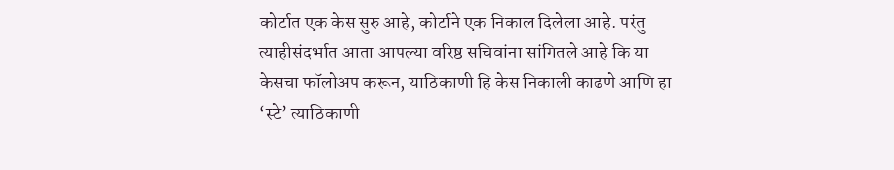कोर्टात एक केस सुरु आहे, कोर्टाने एक निकाल दिलेला आहे. परंतु त्याहीसंदर्भात आता आपल्या वरिष्ठ सचिवांना सांगितले आहे कि या केसचा फॉलोअप करून, याठिकाणी हि केस निकाली काढणे आणि हा ‘स्टे’ त्याठिकाणी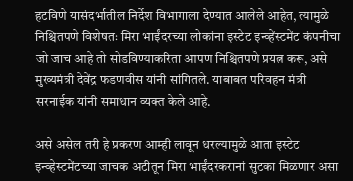हटविणे यासंदर्भातील निर्देश विभागाला देण्यात आलेले आहेत, त्यामुळे निश्चितपणे विशेषतः मिरा भाईंदरच्या लोकांना इस्टेट इन्व्हेंस्टमेंट कंपनीचा जो जाच आहे तो सोडविण्याकरिता आपण निश्चितपणे प्रयत्न करू, असे मुख्यमंत्री देवेंद्र फडणवीस यांनी सांगितले. याबाबत परिवहन मंत्री सरनाईक यांनी समाधान व्यक्त केले आहे.

असे असेल तरी हे प्रकरण आम्ही लावून धरल्यामुळे आता इस्टेट इन्व्हेस्टमेंटच्या जाचक अटीतून मिरा भाईंदरकरानां सुटका मिळणार असा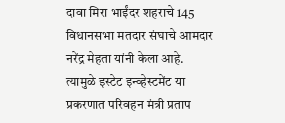दावा मिरा भाईंदर शहराचे 145 विधानसभा मतदार संघाचे आमदार नरेंद्र मेहता यांनी केला आहे.
त्यामुळे इस्टेट इन्व्हेस्टमेंट या प्रकरणात परिवहन मंत्री प्रताप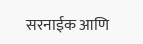सरनाईक आणि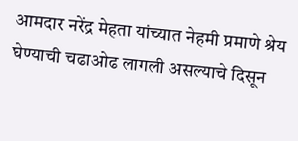आमदार नरेंद्र मेहता यांच्यात नेहमी प्रमाणे श्रेय घेण्याची चढाओढ लागली असल्याचे दिसून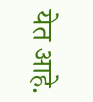येत आहे.